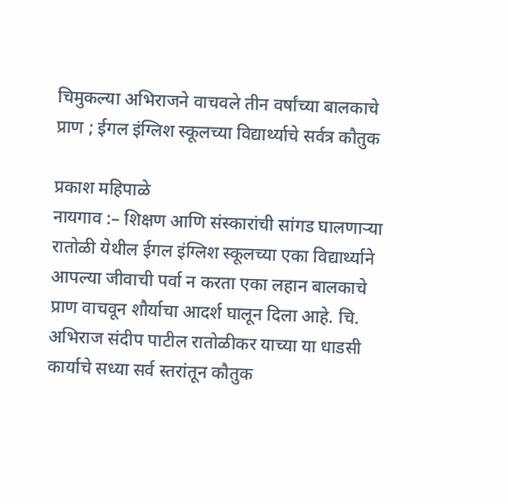चिमुकल्या अभिराजने वाचवले तीन वर्षांच्या बालकाचे प्राण ; ईगल इंग्लिश स्कूलच्या विद्यार्थ्याचे सर्वत्र कौतुक

प्रकाश महिपाळे
नायगाव :– शिक्षण आणि संस्कारांची सांगड घालणाऱ्या रातोळी येथील ईगल इंग्लिश स्कूलच्या एका विद्यार्थ्याने आपल्या जीवाची पर्वा न करता एका लहान बालकाचे प्राण वाचवून शौर्याचा आदर्श घालून दिला आहे. चि. अभिराज संदीप पाटील रातोळीकर याच्या या धाडसी कार्याचे सध्या सर्व स्तरांतून कौतुक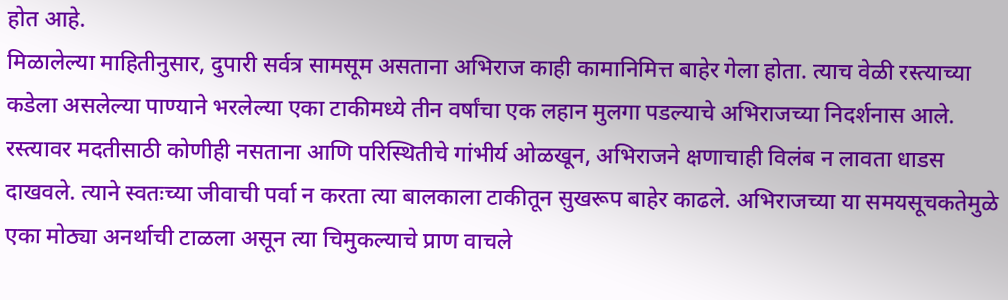होत आहे.
मिळालेल्या माहितीनुसार, दुपारी सर्वत्र सामसूम असताना अभिराज काही कामानिमित्त बाहेर गेला होता. त्याच वेळी रस्त्याच्या कडेला असलेल्या पाण्याने भरलेल्या एका टाकीमध्ये तीन वर्षांचा एक लहान मुलगा पडल्याचे अभिराजच्या निदर्शनास आले. रस्त्यावर मदतीसाठी कोणीही नसताना आणि परिस्थितीचे गांभीर्य ओळखून, अभिराजने क्षणाचाही विलंब न लावता धाडस दाखवले. त्याने स्वतःच्या जीवाची पर्वा न करता त्या बालकाला टाकीतून सुखरूप बाहेर काढले. अभिराजच्या या समयसूचकतेमुळे एका मोठ्या अनर्थाची टाळला असून त्या चिमुकल्याचे प्राण वाचले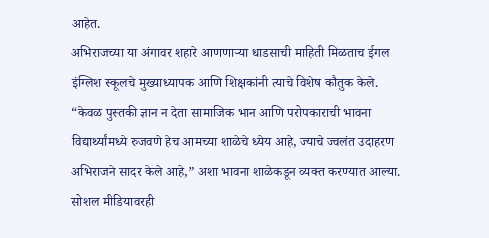आहेत.
अभिराजच्या या अंगावर शहारे आणणाऱ्या धाडसाची माहिती मिळताच ईगल इंग्लिश स्कूलचे मुख्याध्यापक आणि शिक्षकांनी त्याचे विशेष कौतुक केले. “केवळ पुस्तकी ज्ञान न देता सामाजिक भान आणि परोपकाराची भावना विद्यार्थ्यांमध्ये रुजवणे हेच आमच्या शाळेचे ध्येय आहे, ज्याचे ज्वलंत उदाहरण अभिराजने सादर केले आहे,” अशा भावना शाळेकडून व्यक्त करण्यात आल्या.
सोशल मीडियावरही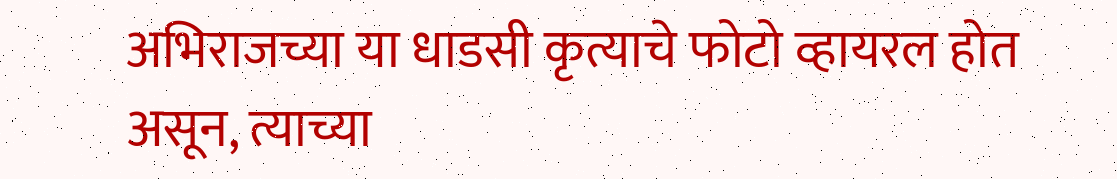अभिराजच्या या धाडसी कृत्याचे फोटो व्हायरल होत असून, त्याच्या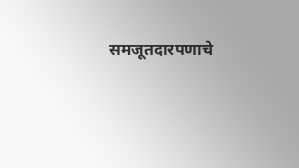समजूतदारपणाचे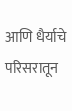आणि धैर्याचे परिसरातून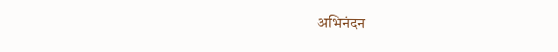अभिनंदन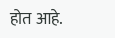होत आहे.